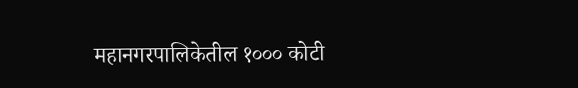महानगरपालिकेतील १००० कोटी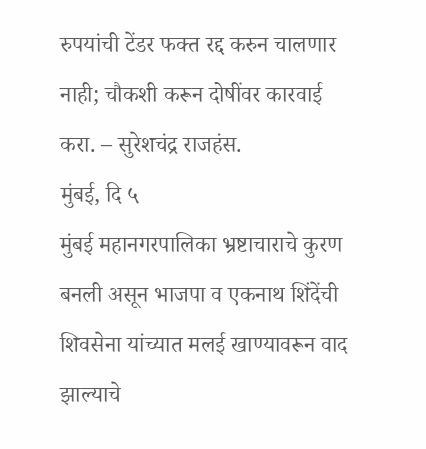रुपयांची टेंडर फक्त रद्द करुन चालणार नाही; चौकशी करून दोषींवर कारवाई करा. – सुरेशचंद्र राजहंस.
मुंबई, दि ५
मुंबई महानगरपालिका भ्रष्टाचाराचे कुरण बनली असून भाजपा व एकनाथ शिंदेंची शिवसेना यांच्यात मलई खाण्यावरून वाद झाल्याचे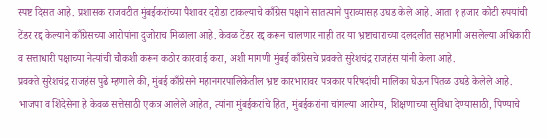स्पष्ट दिसत आहे. प्रशासक राजवटीत मुंबईकरांच्या पैशावर दरोडा टाकल्याचे काँग्रेस पक्षाने सातत्याने पुराव्यासह उघड केले आहे. आता १ हजार कोटी रुपयांची टेंडर रद्द केल्याने काँग्रेसच्या आरोपांना दुजोराच मिळाला आहे. केवळ टेंडर रद्द करून चालणार नाही तर या भ्रष्टाचाराच्या दलदलीत सहभागी असलेल्या अधिकारी व सत्ताधारी पक्षाच्या नेत्यांची चौकशी करून कठोर कारवाई करा, अशी मागणी मुंबई काँग्रेसचे प्रवक्ते सुरेशचंद्र राजहंस यांनी केला आहे.
प्रवक्ते सुरेशचंद्र राजहंस पुढे म्हणाले की, मुंबई काँग्रेसने महानगरपालिकेतील भ्रष्ट कारभारावर पत्रकार परिषदांची मालिका घेऊन पितळ उघडे केलेले आहे. भाजपा व शिंदेसेना हे केवळ सत्तेसाठी एकत्र आलेले आहेत, त्यांना मुंबईकरांचे हित, मुंबईकरांना चांगल्या आरोग्य, शिक्षणाच्या सुविधा देण्यासाठी, पिण्याचे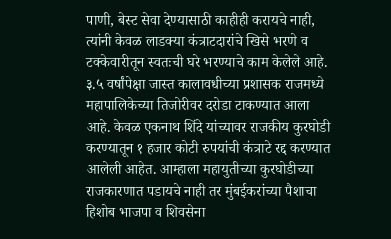पाणी, बेस्ट सेवा देण्यासाठी काहीही करायचे नाही, त्यांनी केवळ लाडक्या कंत्राटदारांचे खिसे भरणे व टक्केवारीतून स्वतःची घरे भरण्याचे काम केलेले आहे. ३.५ वर्षांपेक्षा जास्त कालावधीच्या प्रशासक राजमध्ये महापालिकेच्या तिजोरीवर दरोडा टाकण्यात आला आहे. केवळ एकनाथ शिंदे यांच्यावर राजकीय कुरघोडी करण्यातून १ हजार कोटी रुपयांची कंत्राटे रद्द करण्यात आलेली आहेत. आम्हाला महायुतीच्या कुरघोडीच्या राजकारणात पडायचे नाही तर मुंबईकरांच्या पैशाचा हिशोब भाजपा व शिवसेना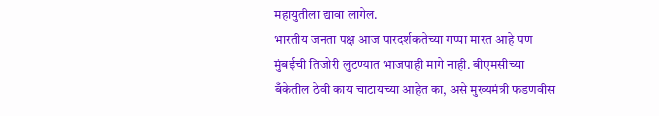महायुतीला द्यावा लागेल.
भारतीय जनता पक्ष आज पारदर्शकतेच्या गप्पा मारत आहे पण मुंबईची तिजोरी लुटण्यात भाजपाही मागे नाही. बीएमसीच्या बँकेतील ठेवी काय चाटायच्या आहेत का, असे मुख्यमंत्री फडणवीस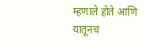म्हणाले होते आणि यातूनच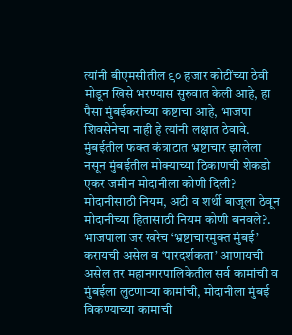त्यांनी बीएमसीतील ९० हजार कोटींच्या ठेवी मोडून खिसे भरण्यास सुरुवात केली आहे, हा पैसा मुंबईकरांच्या कष्टाचा आहे, भाजपा शिवसेनेचा नाही हे त्यांनी लक्षात ठेवावे. मुंबईतील फक्त कंत्राटात भ्रष्टाचार झालेला नसून मुंबईतील मोक्याच्या ठिकाणची शेकडो एकर जमीन मोदानीला कोणी दिली? मोदानीसाठी नियम, अटी व शर्थी बाजूला ठेवून मोदानीच्या हितासाठी नियम कोणी बनवले?. भाजपाला जर खरेच ‘भ्रष्टाचारमुक्त मुंबई’ करायची असेल व ‘पारदर्शकता’ आणायची असेल तर महानगरपालिकेतील सर्व कामांची व मुंबईला लुटणाऱ्या कामांची, मोदानीला मुंबई विकण्याच्या कामाची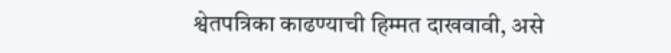श्वेतपत्रिका काढण्याची हिम्मत दाखवावी, असे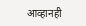आव्हानही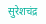सुरेशचंद्र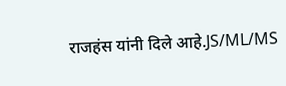राजहंस यांनी दिले आहे.JS/ML/MS